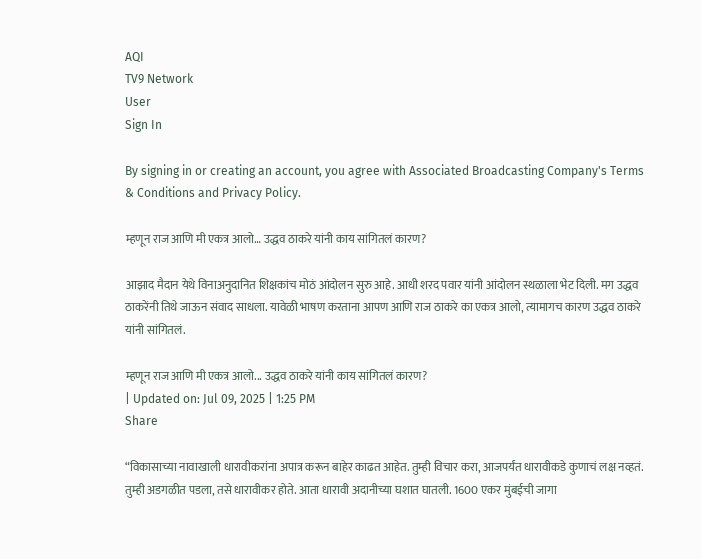AQI
TV9 Network
User
Sign In

By signing in or creating an account, you agree with Associated Broadcasting Company's Terms & Conditions and Privacy Policy.

म्हणून राज आणि मी एकत्र आलो… उद्धव ठाकरे यांनी काय सांगितलं कारण?

आझाद मैदान येथे विनाअनुदानित शिक्षकांच मोठं आंदोलन सुरु आहे. आधी शरद पवार यांनी आंदोलन स्थळाला भेट दिली. मग उद्धव ठाकरेंनी तिथे जाऊन संवाद साधला. यावेळी भाषण करताना आपण आणि राज ठाकरे का एकत्र आलो, त्यामागच कारण उद्धव ठाकरे यांनी सांगितलं.

म्हणून राज आणि मी एकत्र आलो... उद्धव ठाकरे यांनी काय सांगितलं कारण?
| Updated on: Jul 09, 2025 | 1:25 PM
Share

“विकासाच्या नावाखाली धारावीकरांना अपात्र करून बाहेर काढत आहेत. तुम्ही विचार करा, आजपर्यंत धारावीकडे कुणाचं लक्ष नव्हतं. तुम्ही अडगळीत पडला, तसे धारावीकर होते. आता धारावी अदानीच्या घशात घातली. 1600 एकर मुंबईची जागा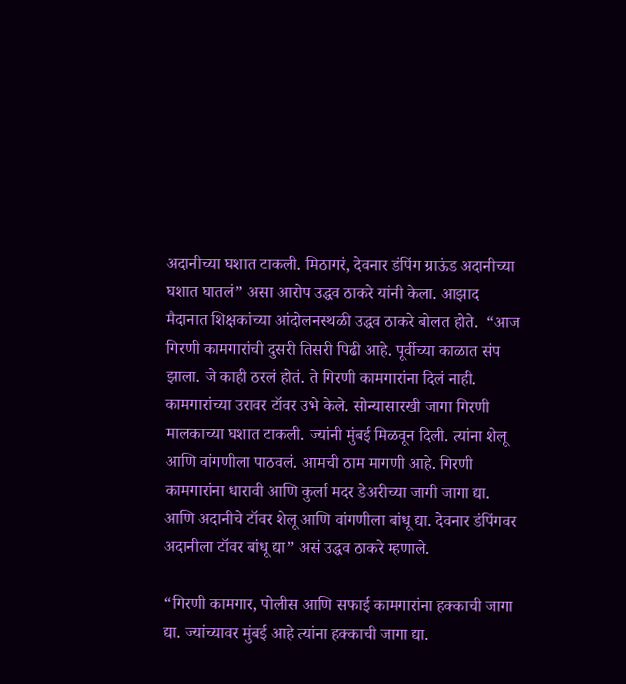अदानीच्या घशात टाकली. मिठागरं, देवनार डंपिंग ग्राऊंड अदानीच्या घशात घातलं” असा आरोप उद्धव ठाकरे यांनी केला. आझाद मैदानात शिक्षकांच्या आंदोलनस्थळी उद्धव ठाकरे बोलत होते.  “आज गिरणी कामगारांची दुसरी तिसरी पिढी आहे. पूर्वीच्या काळात संप झाला. जे काही ठरलं होतं. ते गिरणी कामगारांना दिलं नाही. कामगारांच्या उरावर टॉवर उभे केले. सोन्यासारखी जागा गिरणी मालकाच्या घशात टाकली. ज्यांनी मुंबई मिळवून दिली. त्यांना शेलू आणि वांगणीला पाठवलं. आमची ठाम मागणी आहे. गिरणी कामगारांना धारावी आणि कुर्ला मदर डेअरीच्या जागी जागा द्या. आणि अदानीचे टॉवर शेलू आणि वांगणीला बांधू द्या. देवनार डंपिंगवर अदानीला टॉवर बांधू द्या” असं उद्धव ठाकरे म्हणाले.

“गिरणी कामगार, पोलीस आणि सफाई कामगारांना हक्काची जागा द्या. ज्यांच्यावर मुंबई आहे त्यांना हक्काची जागा द्या.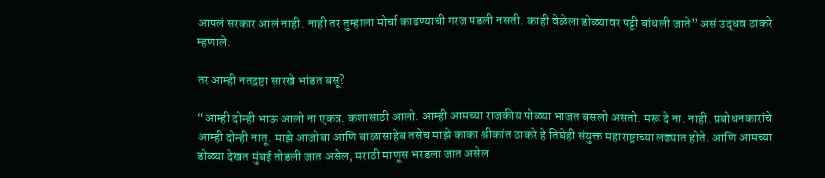आपलं सरकार आलं नाही. नाही तर तुम्हाला मोर्चा काढण्याची गरज पडली नसती. काही वेळेला डोळ्यावर पट्टी बांधली जाते” असं उद्धव ठाकरे म्हणाले.

तर आम्ही नतद्रष्टा सारखे भांडत बसू?

“आम्ही दोन्ही भाऊ आलो ना एकत्र. कशासाठी आलो. आम्ही आमच्या राजकीय पोळ्या भाजत बसलो असतो. मरू दे ना. नाही. प्रबोधनकारांचे आम्ही दोन्ही नातू. माझे आजोबा आणि बाळासाहेब तसेच माझे काका श्रीकांत ठाकरे हे तिघेही संयुक्त महाराष्ट्राच्या लढ्यात होते. आणि आमच्या डोळ्या देखत मुंबई तोडली जात असेल, मराठी माणूस भरडला जात असेल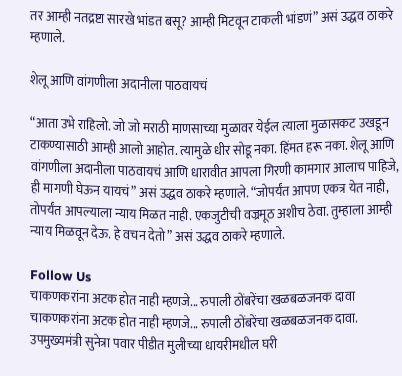तर आम्ही नतद्रष्टा सारखे भांडत बसू? आम्ही मिटवून टाकली भांडणं” असं उद्धव ठाकरे म्हणाले.

शेलू आणि वांगणीला अदानीला पाठवायचं

“आता उभे राहिलो. जो जो मराठी माणसाच्या मुळावर येईल त्याला मुळासकट उखडून टाकण्यासाठी आम्ही आलो आहोत. त्यामुळे धीर सोडू नका. हिंमत हरू नका. शेलू आणि वांगणीला अदानीला पाठवायचं आणि धारावीत आपला गिरणी कामगार आलाच पाहिजे, ही मागणी घेऊन यायचं” असं उद्धव ठाकरे म्हणाले. “जोपर्यंत आपण एकत्र येत नाही, तोपर्यंत आपल्याला न्याय मिळत नाही. एकजुटीची वज्रमूठ अशीच ठेवा. तुम्हाला आम्ही न्याय मिळवून देऊ. हे वचन देतो” असं उद्धव ठाकरे म्हणाले.

Follow Us
चाकणकरांना अटक होत नाही म्हणजे... रुपाली ठोंबरेंचा खळबळजनक दावा
चाकणकरांना अटक होत नाही म्हणजे... रुपाली ठोंबरेंचा खळबळजनक दावा.
उपमुख्यमंत्री सुनेत्रा पवार पीडीत मुलीच्या धायरीमधील घरी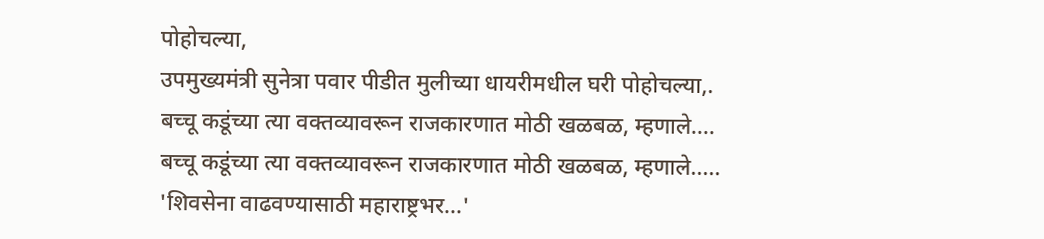पोहोचल्या,
उपमुख्यमंत्री सुनेत्रा पवार पीडीत मुलीच्या धायरीमधील घरी पोहोचल्या,.
बच्चू कडूंच्या त्या वक्तव्यावरून राजकारणात मोठी खळबळ, म्हणाले....
बच्चू कडूंच्या त्या वक्तव्यावरून राजकारणात मोठी खळबळ, म्हणाले.....
'शिवसेना वाढवण्यासाठी महाराष्ट्रभर...'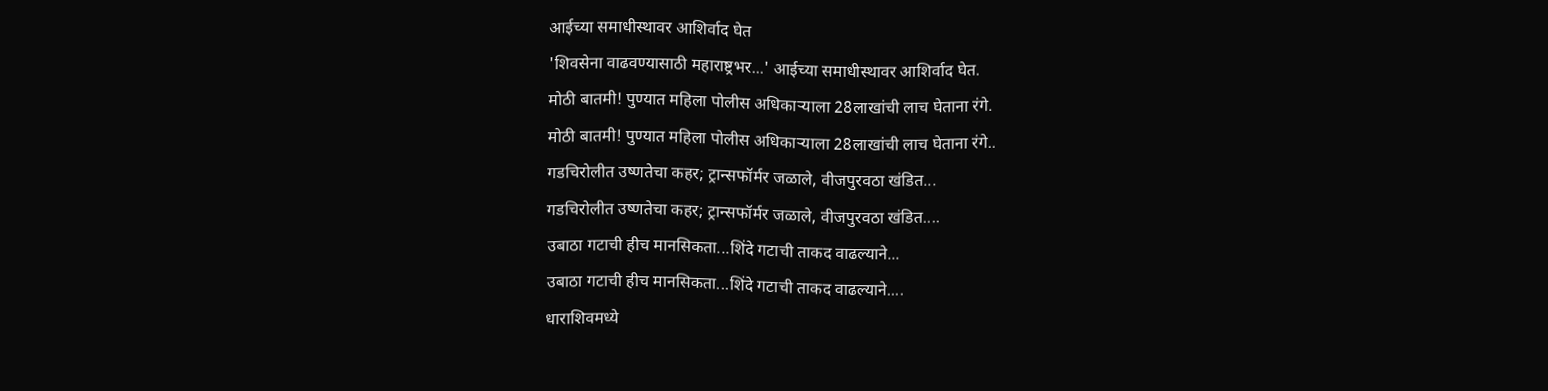आईच्या समाधीस्थावर आशिर्वाद घेत
'शिवसेना वाढवण्यासाठी महाराष्ट्रभर...' आईच्या समाधीस्थावर आशिर्वाद घेत.
मोठी बातमी! पुण्यात महिला पोलीस अधिकाऱ्याला 28लाखांची लाच घेताना रंगे.
मोठी बातमी! पुण्यात महिला पोलीस अधिकाऱ्याला 28लाखांची लाच घेताना रंगे..
गडचिरोलीत उष्णतेचा कहर; ट्रान्सफॉर्मर जळाले, वीजपुरवठा खंडित...
गडचिरोलीत उष्णतेचा कहर; ट्रान्सफॉर्मर जळाले, वीजपुरवठा खंडित....
उबाठा गटाची हीच मानसिकता...शिंदे गटाची ताकद वाढल्याने...
उबाठा गटाची हीच मानसिकता...शिंदे गटाची ताकद वाढल्याने....
धाराशिवमध्ये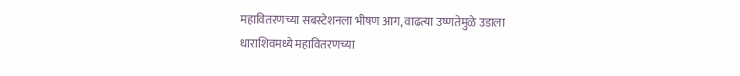महावितरणच्या सबस्टेशनला भीषण आग, वाढत्या उष्णतेमुळे उडाला
धाराशिवमध्ये महावितरणच्या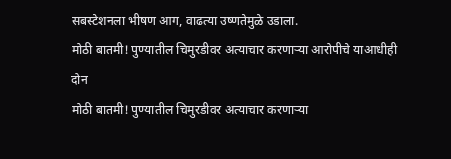सबस्टेशनला भीषण आग, वाढत्या उष्णतेमुळे उडाला.
मोठी बातमी! पुण्यातील चिमुरडीवर अत्याचार करणाऱ्या आरोपीचे याआधीही दोन
मोठी बातमी! पुण्यातील चिमुरडीवर अत्याचार करणाऱ्या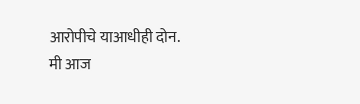आरोपीचे याआधीही दोन.
मी आज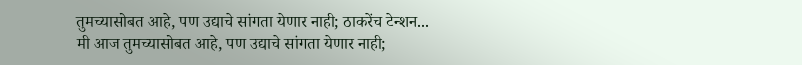तुमच्यासोबत आहे, पण उद्याचे सांगता येणार नाही; ठाकरेंच टेन्शन...
मी आज तुमच्यासोबत आहे, पण उद्याचे सांगता येणार नाही;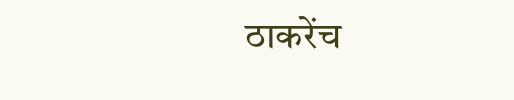ठाकरेंच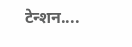टेन्शन....